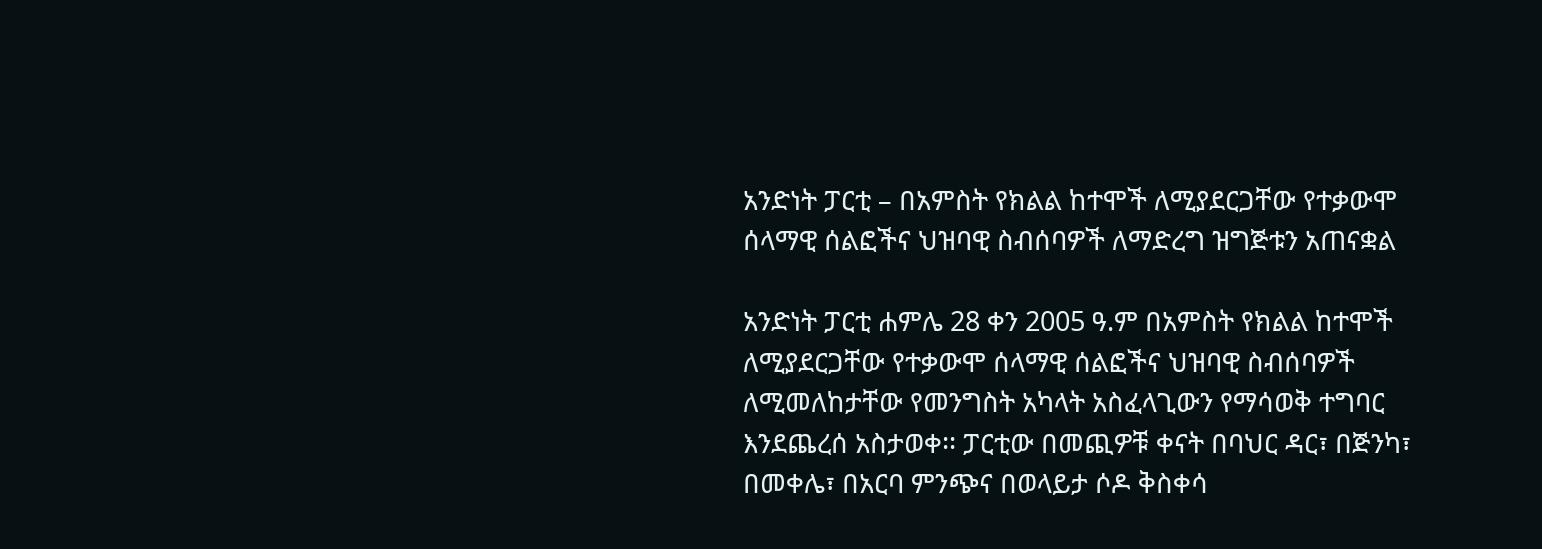አንድነት ፓርቲ – በአምስት የክልል ከተሞች ለሚያደርጋቸው የተቃውሞ ሰላማዊ ሰልፎችና ህዝባዊ ስብሰባዎች ለማድረግ ዝግጅቱን አጠናቋል

አንድነት ፓርቲ ሐምሌ 28 ቀን 2005 ዓ.ም በአምስት የክልል ከተሞች ለሚያደርጋቸው የተቃውሞ ሰላማዊ ሰልፎችና ህዝባዊ ስብሰባዎች ለሚመለከታቸው የመንግስት አካላት አስፈላጊውን የማሳወቅ ተግባር እንደጨረሰ አስታወቀ፡፡ ፓርቲው በመጪዎቹ ቀናት በባህር ዳር፣ በጅንካ፣ በመቀሌ፣ በአርባ ምንጭና በወላይታ ሶዶ ቅስቀሳ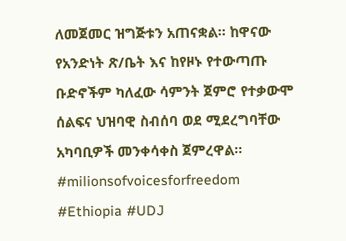ለመጀመር ዝግጅቱን አጠናቋል፡፡ ከዋናው የአንድነት ጽ/ቤት እና ከየዞኑ የተውጣጡ ቡድኖችም ካለፈው ሳምንት ጀምሮ የተቃውሞ ሰልፍና ህዝባዊ ስብሰባ ወደ ሚደረግባቸው አካባቢዎች መንቀሳቀስ ጀምረዋል፡፡ #milionsofvoicesforfreedom #Ethiopia #UDJ